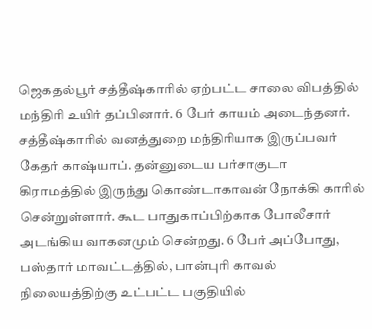ஜெகதல்பூர் சத்தீஷ்காரில் ஏற்பட்ட சாலை விபத்தில் மந்திரி உயிர் தப்பினார். 6 பேர் காயம் அடைந்தனர். சத்தீஷ்காரில் வனத்துறை மந்திரியாக இருப்பவர் கேதர் காஷ்யாப். தன்னுடைய பர்சாகுடா கிராமத்தில் இருந்து கொண்டாகாவன் நோக்கி காரில் சென்றுள்ளார். கூட பாதுகாப்பிற்காக போலீசார் அடங்கிய வாகனமும் சென்றது. 6 பேர் அப்போது, பஸ்தார் மாவட்டத்தில், பான்புரி காவல் நிலையத்திற்கு உட்பட்ட பகுதியில்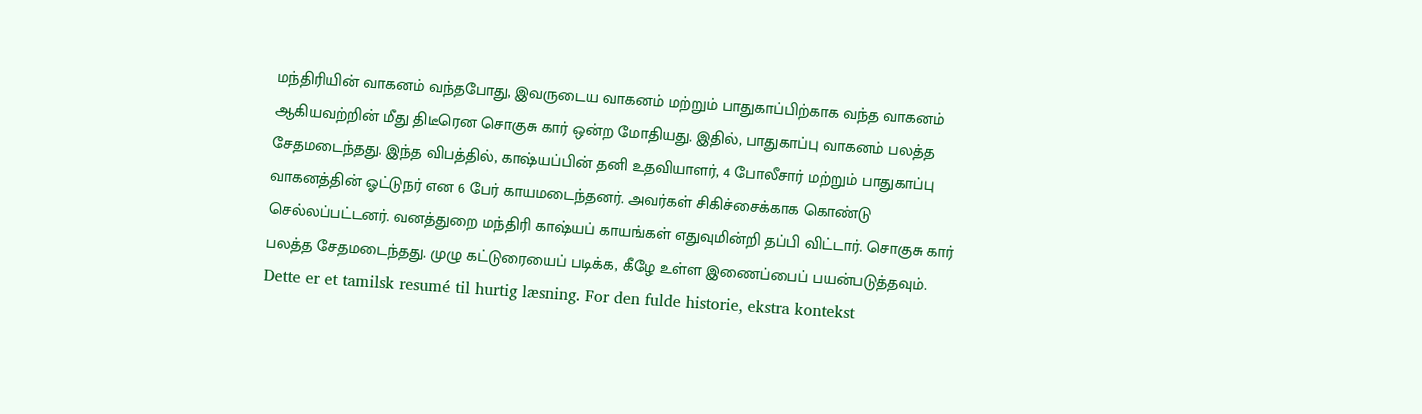மந்திரியின் வாகனம் வந்தபோது, இவருடைய வாகனம் மற்றும் பாதுகாப்பிற்காக வந்த வாகனம் ஆகியவற்றின் மீது திடீரென சொகுசு கார் ஒன்ற மோதியது. இதில், பாதுகாப்பு வாகனம் பலத்த சேதமடைந்தது. இந்த விபத்தில், காஷ்யப்பின் தனி உதவியாளர், 4 போலீசார் மற்றும் பாதுகாப்பு வாகனத்தின் ஓட்டுநர் என 6 பேர் காயமடைந்தனர். அவர்கள் சிகிச்சைக்காக கொண்டு செல்லப்பட்டனர். வனத்துறை மந்திரி காஷ்யப் காயங்கள் எதுவுமின்றி தப்பி விட்டார். சொகுசு கார் பலத்த சேதமடைந்தது. முழு கட்டுரையைப் படிக்க, கீழே உள்ள இணைப்பைப் பயன்படுத்தவும்.
Dette er et tamilsk resumé til hurtig læsning. For den fulde historie, ekstra kontekst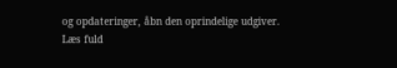og opdateringer, åbn den oprindelige udgiver.
Læs fuld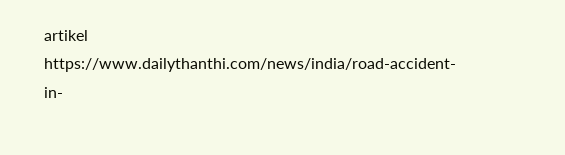artikel
https://www.dailythanthi.com/news/india/road-accident-in-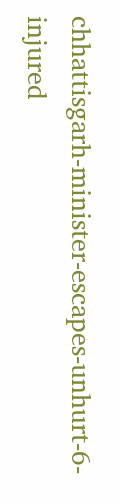chhattisgarh-minister-escapes-unhurt-6-injured